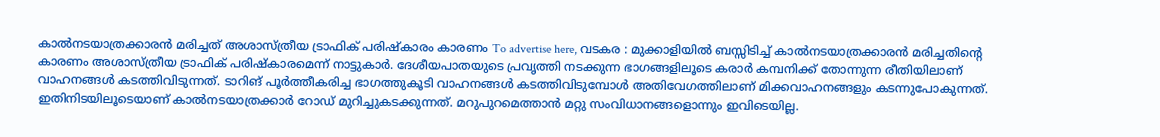കാൽനടയാത്രക്കാരൻ മരിച്ചത് അശാസ്ത്രീയ ട്രാഫിക് പരിഷ്കാരം കാരണം To advertise here, വടകര : മുക്കാളിയിൽ ബസ്സിടിച്ച് കാൽനടയാത്രക്കാരൻ മരിച്ചതിന്റെ കാരണം അശാസ്ത്രീയ ട്രാഫിക് പരിഷ്കാരമെന്ന് നാട്ടുകാർ. ദേശീയപാതയുടെ പ്രവൃത്തി നടക്കുന്ന ഭാഗങ്ങളിലൂടെ കരാർ കമ്പനിക്ക് തോന്നുന്ന രീതിയിലാണ് വാഹനങ്ങൾ കടത്തിവിടുന്നത്. ടാറിങ് പൂർത്തീകരിച്ച ഭാഗത്തുകൂടി വാഹനങ്ങൾ കടത്തിവിടുമ്പോൾ അതിവേഗത്തിലാണ് മിക്കവാഹനങ്ങളും കടന്നുപോകുന്നത്. ഇതിനിടയിലൂടെയാണ് കാൽനടയാത്രക്കാർ റോഡ് മുറിച്ചുകടക്കുന്നത്. മറുപുറമെത്താൻ മറ്റു സംവിധാനങ്ങളൊന്നും ഇവിടെയില്ല.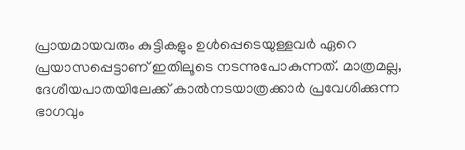പ്രായമായവരും കുട്ടികളും ഉൾപ്പെടെയുള്ളവർ ഏറെ പ്രയാസപ്പെട്ടാണ് ഇതിലൂടെ നടന്നുപോകുന്നത്. മാത്രമല്ല, ദേശീയപാതയിലേക്ക് കാൽനടയാത്രക്കാർ പ്രവേശിക്കുന്ന ഭാഗവും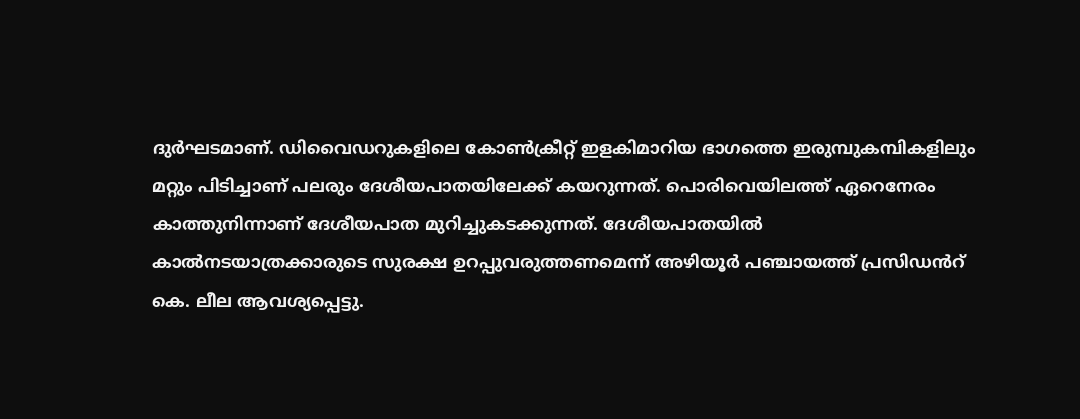ദുർഘടമാണ്. ഡിവൈഡറുകളിലെ കോൺക്രീറ്റ് ഇളകിമാറിയ ഭാഗത്തെ ഇരുമ്പുകമ്പികളിലും മറ്റും പിടിച്ചാണ് പലരും ദേശീയപാതയിലേക്ക് കയറുന്നത്. പൊരിവെയിലത്ത് ഏറെനേരം കാത്തുനിന്നാണ് ദേശീയപാത മുറിച്ചുകടക്കുന്നത്. ദേശീയപാതയിൽ കാൽനടയാത്രക്കാരുടെ സുരക്ഷ ഉറപ്പുവരുത്തണമെന്ന് അഴിയൂർ പഞ്ചായത്ത് പ്രസിഡൻറ് കെ. ലീല ആവശ്യപ്പെട്ടു.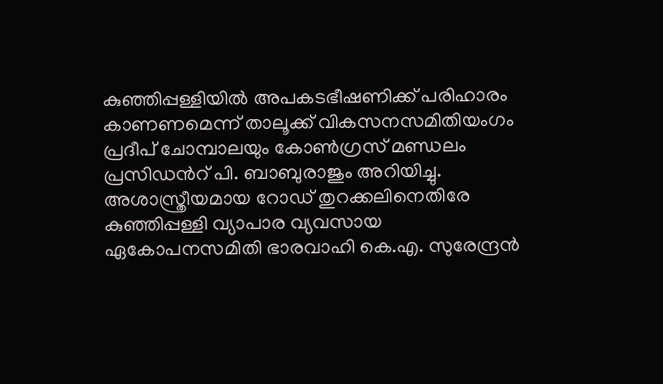കുഞ്ഞിപ്പള്ളിയിൽ അപകടഭീഷണിക്ക് പരിഹാരം കാണണമെന്ന് താലൂക്ക് വികസനസമിതിയംഗം പ്രദീപ് ചോമ്പാലയും കോൺഗ്രസ് മണ്ഡലം പ്രസിഡൻറ് പി. ബാബുരാജും അറിയിച്ചു. അശാസ്ത്രീയമായ റോഡ് തുറക്കലിനെതിരേ കുഞ്ഞിപ്പള്ളി വ്യാപാര വ്യവസായ ഏകോപനസമിതി ഭാരവാഹി കെ.എ. സുരേന്ദ്രൻ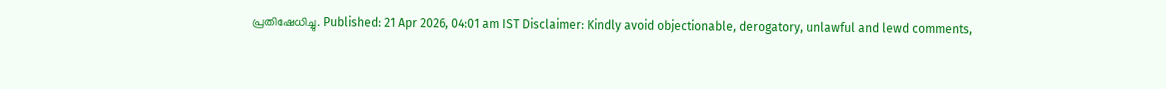പ്രതിഷേധിച്ചു. Published: 21 Apr 2026, 04:01 am IST Disclaimer: Kindly avoid objectionable, derogatory, unlawful and lewd comments,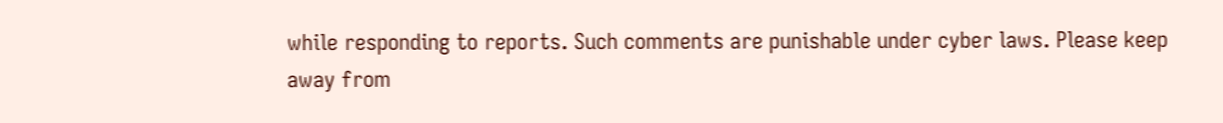while responding to reports. Such comments are punishable under cyber laws. Please keep away from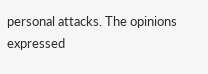personal attacks. The opinions expressed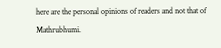here are the personal opinions of readers and not that of Mathrubhumi.